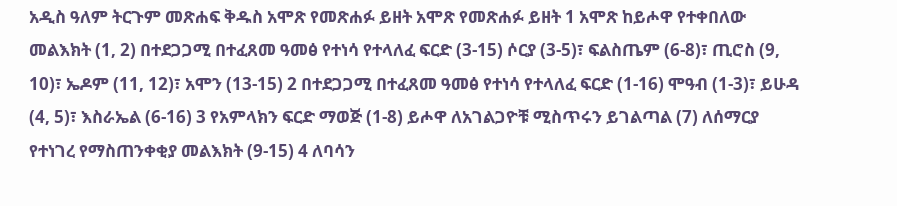አዲስ ዓለም ትርጉም መጽሐፍ ቅዱስ አሞጽ የመጽሐፉ ይዘት አሞጽ የመጽሐፉ ይዘት 1 አሞጽ ከይሖዋ የተቀበለው መልእክት (1, 2) በተደጋጋሚ በተፈጸመ ዓመፅ የተነሳ የተላለፈ ፍርድ (3-15) ሶርያ (3-5)፣ ፍልስጤም (6-8)፣ ጢሮስ (9, 10)፣ ኤዶም (11, 12)፣ አሞን (13-15) 2 በተደጋጋሚ በተፈጸመ ዓመፅ የተነሳ የተላለፈ ፍርድ (1-16) ሞዓብ (1-3)፣ ይሁዳ (4, 5)፣ እስራኤል (6-16) 3 የአምላክን ፍርድ ማወጅ (1-8) ይሖዋ ለአገልጋዮቹ ሚስጥሩን ይገልጣል (7) ለሰማርያ የተነገረ የማስጠንቀቂያ መልእክት (9-15) 4 ለባሳን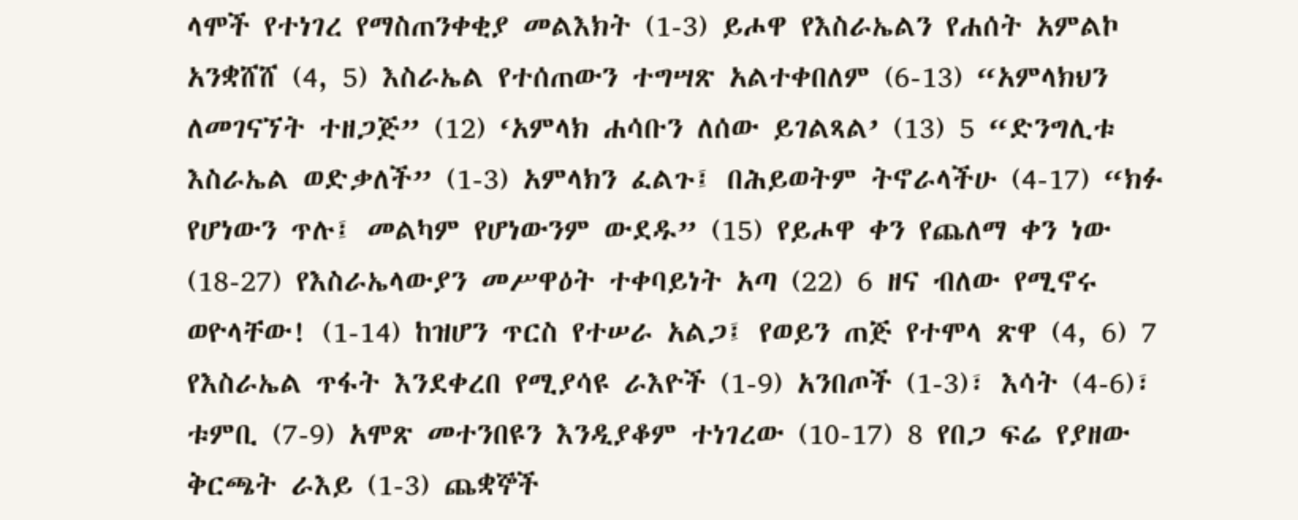ላሞች የተነገረ የማስጠንቀቂያ መልእክት (1-3) ይሖዋ የእስራኤልን የሐሰት አምልኮ አንቋሸሸ (4, 5) እስራኤል የተሰጠውን ተግሣጽ አልተቀበለም (6-13) “አምላክህን ለመገናኘት ተዘጋጅ” (12) ‘አምላክ ሐሳቡን ለሰው ይገልጻል’ (13) 5 “ድንግሊቱ እስራኤል ወድቃለች” (1-3) አምላክን ፈልጉ፤ በሕይወትም ትኖራላችሁ (4-17) “ክፉ የሆነውን ጥሉ፤ መልካም የሆነውንም ውደዱ” (15) የይሖዋ ቀን የጨለማ ቀን ነው (18-27) የእስራኤላውያን መሥዋዕት ተቀባይነት አጣ (22) 6 ዘና ብለው የሚኖሩ ወዮላቸው! (1-14) ከዝሆን ጥርስ የተሠራ አልጋ፤ የወይን ጠጅ የተሞላ ጽዋ (4, 6) 7 የእስራኤል ጥፋት እንደቀረበ የሚያሳዩ ራእዮች (1-9) አንበጦች (1-3)፣ እሳት (4-6)፣ ቱምቢ (7-9) አሞጽ መተንበዩን እንዲያቆም ተነገረው (10-17) 8 የበጋ ፍሬ የያዘው ቅርጫት ራእይ (1-3) ጨቋኞች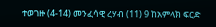ተወገዙ (4-14) መንፈሳዊ ረሃብ (11) 9 ከአምላክ ፍርድ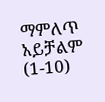ማምለጥ አይቻልም (1-10)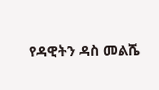የዳዊትን ዳስ መልሼ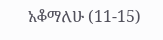አቆማለሁ (11-15)